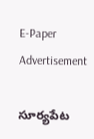E-Paper
Advertisement

సూర్యపేట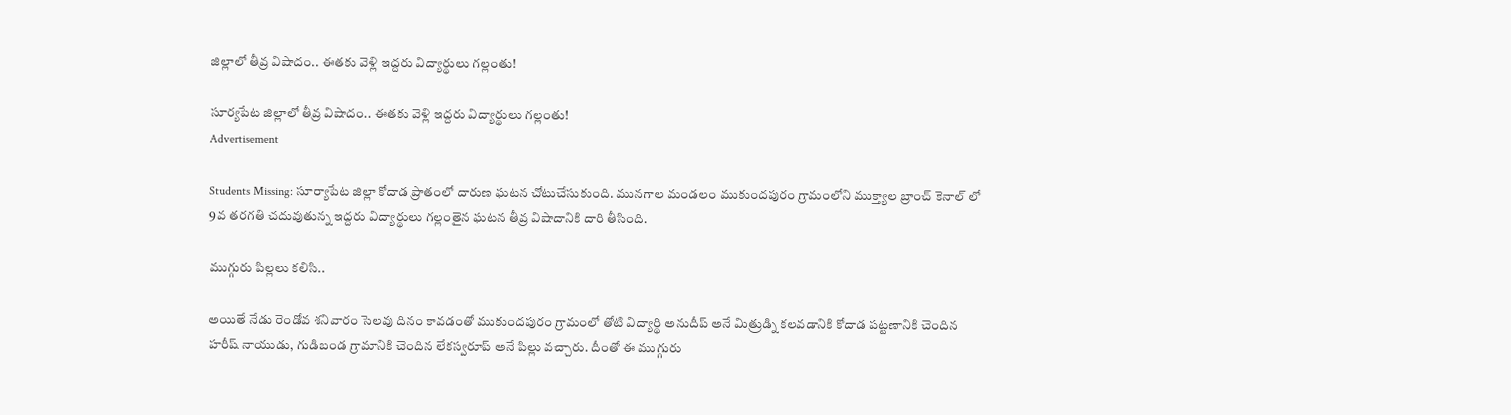జిల్లాలో తీవ్ర విషాదం.. ఈతకు వెళ్లి ఇద్దరు విద్యార్థులు గల్లంతు!

సూర్యపేట జిల్లాలో తీవ్ర విషాదం.. ఈతకు వెళ్లి ఇద్దరు విద్యార్థులు గల్లంతు!
Advertisement

Students Missing: సూర్యాపేట జిల్లా కోదాడ ప్రాతంలో దారుణ ఘటన చోటుచేసుకుంది. మునగాల మండలం ముకుందపురం గ్రామంలోని ముక్త్యాల బ్రాంచ్ కెనాల్ లో 9వ తరగతి చదువుతున్న ఇద్దరు విద్యార్థులు గల్లంతైన ఘటన తీవ్ర విషాదానికి దారి తీసింది.

ముగ్గురు పిల్లలు కలిసి..

అయితే నేడు రెండోవ శనివారం సెలవు దినం కావడంతో ముకుందపురం గ్రామంలో తోటి విద్యార్థి అనుదీప్ అనే మిత్రుడ్ని కలవడానికి కోదాడ పట్టణానికి చెందిన హరీష్ నాయుడు, గుడిబండ గ్రామానికి చెందిన లేకస్వరూప్ అనే పిల్లు వచ్చారు. దీంతో ఈ ముగ్గురు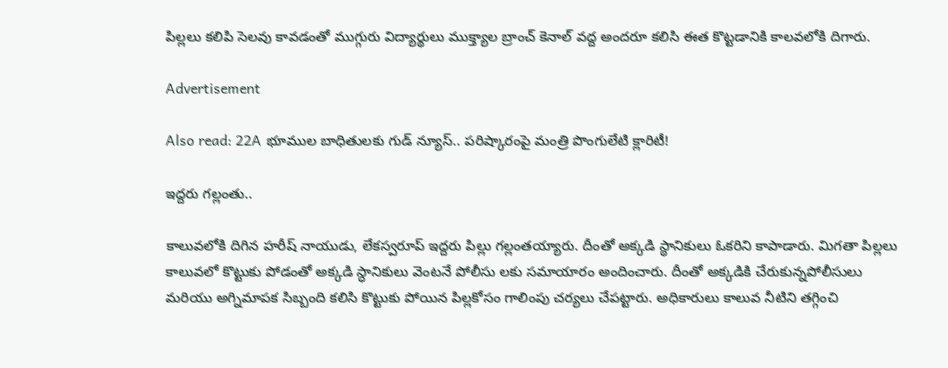పిల్లలు కలిపి సెలవు కావడంతో ముగ్గురు విద్యార్థులు ముక్త్యాల బ్రాంచ్ కెనాల్ వద్ద అందరూ కలిసి ఈత కొట్టడానికి కాలవలోకి దిగారు.

Advertisement

Also read: 22A భూముల బాధితులకు గుడ్ న్యూస్.. పరిష్కారంపై మంత్రి పొంగులేటి క్లారిటీ!

ఇద్దరు గల్లంతు..

కాలువలోకి దిగిన హరీష్ నాయుడు, లేకస్వరూప్ ఇద్దరు పిల్లు గల్లంతయ్యారు. దీంతో అక్కడి స్థానికులు ఓకరిని కాపాడారు. మిగతా పిల్లలు కాలువలో కొట్టుకు పోడంతో అక్కడి స్ధానికులు వెంటనే పోలీసు లకు సమాయారం అందించారు. దీంతో అక్కడికి చేరుకున్నపోలీసులు మరియు అగ్నిమాపక సిబ్బంది కలిసి కొట్టుకు పోయిన పిల్లకోసం గాలింపు చర్యలు చేపట్టారు. అధికారులు కాలువ నీటిని తగ్గించి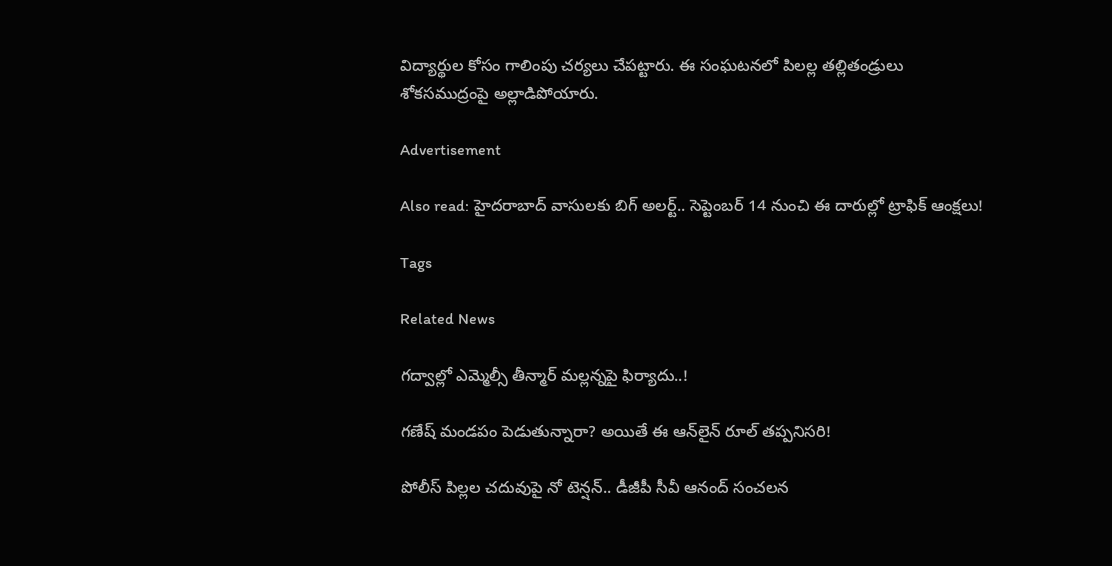విద్యార్థుల కోసం గాలింపు చర్యలు చేపట్టారు. ఈ సంఘటనలో పిలల్ల తల్లితండ్రులు శోకసముద్రంపై అల్లాడిపోయారు.

Advertisement

Also read: హైదరాబాద్ వాసులకు బిగ్ అలర్ట్.. సెప్టెంబర్ 14 నుంచి ఈ దారుల్లో ట్రాఫిక్‌ ఆంక్షలు!

Tags

Related News

గద్వాల్లో ఎమ్మెల్సీ తీన్మార్ మల్లన్నపై ఫిర్యాదు..!

గణేష్ మండపం పెడుతున్నారా? అయితే ఈ ఆన్‌లైన్ రూల్ తప్పనిసరి!

పోలీస్ పిల్లల చదువుపై నో టెన్షన్.. డీజీపీ సీవీ ఆనంద్ సంచలన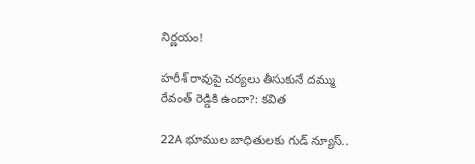నిర్ణయం!

హరీశ్ రావుపై చర్యలు తీసుకునే దమ్ము రేవంత్ రెడ్డికి ఉందా?: కవిత

22A భూముల బాధితులకు గుడ్ న్యూస్..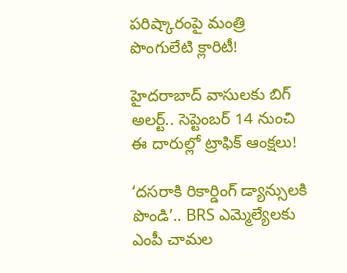పరిష్కారంపై మంత్రి పొంగులేటి క్లారిటీ!

హైదరాబాద్ వాసులకు బిగ్ అలర్ట్.. సెప్టెంబర్ 14 నుంచి ఈ దారుల్లో ట్రాఫిక్‌ ఆంక్షలు!

‘దసరాకి రికార్డింగ్ డ్యాన్సులకి పొండి’.. BRS ఎమ్మెల్యేలకు ఎంపీ చామల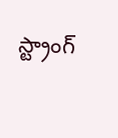స్ట్రాంగ్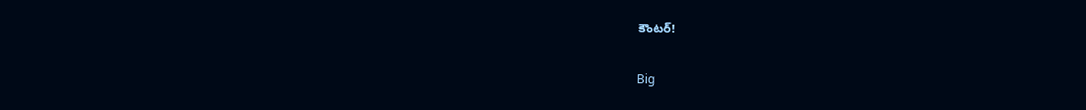కౌంటర్!

Big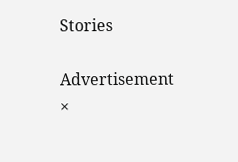Stories

Advertisement
×